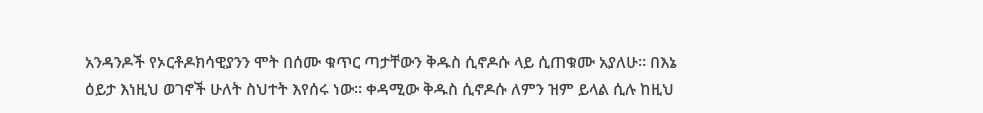አንዳንዶች የኦርቶዶክሳዊያንን ሞት በሰሙ ቁጥር ጣታቸውን ቅዱስ ሲኖዶሱ ላይ ሲጠቁሙ አያለሁ፡፡ በእኔ ዕይታ እነዚህ ወገኖች ሁለት ስህተት እየሰሩ ነው፡፡ ቀዳሚው ቅዱስ ሲኖዶሱ ለምን ዝም ይላል ሲሉ ከዚህ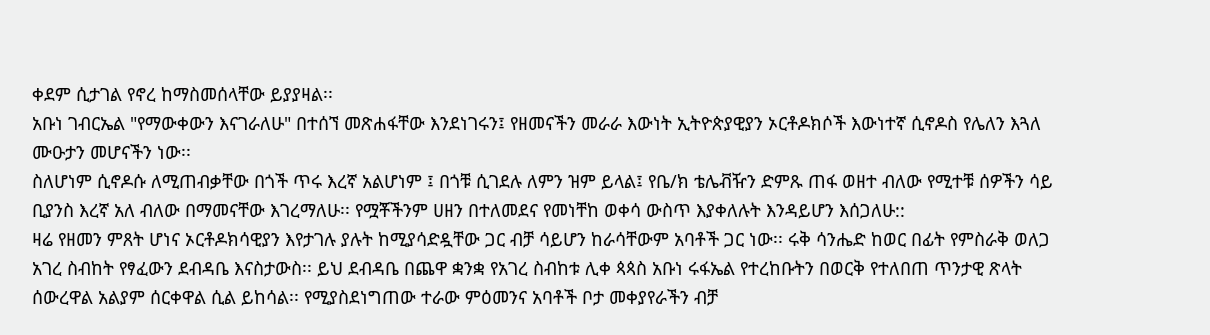ቀደም ሲታገል የኖረ ከማስመሰላቸው ይያያዛል፡፡
አቡነ ገብርኤል "የማውቀውን እናገራለሁ" በተሰኘ መጽሐፋቸው እንደነገሩን፤ የዘመናችን መራራ እውነት ኢትዮጵያዊያን ኦርቶዶክሶች እውነተኛ ሲኖዶስ የሌለን እጓለ ሙዑታን መሆናችን ነው፡፡
ስለሆነም ሲኖዶሱ ለሚጠብቃቸው በጎች ጥሩ እረኛ አልሆነም ፤ በጎቹ ሲገደሉ ለምን ዝም ይላል፤ የቤ/ክ ቴሌቭዥን ድምጹ ጠፋ ወዘተ ብለው የሚተቹ ሰዎችን ሳይ ቢያንስ እረኛ አለ ብለው በማመናቸው እገረማለሁ፡፡ የሟቾችንም ሀዘን በተለመደና የመነቸከ ወቀሳ ውስጥ እያቀለሉት እንዳይሆን እሰጋለሁ::
ዛሬ የዘመን ምጸት ሆነና ኦርቶዶክሳዊያን እየታገሉ ያሉት ከሚያሳድዷቸው ጋር ብቻ ሳይሆን ከራሳቸውም አባቶች ጋር ነው፡፡ ሩቅ ሳንሔድ ከወር በፊት የምስራቅ ወለጋ አገረ ስብከት የፃፈውን ደብዳቤ እናስታውስ፡፡ ይህ ደብዳቤ በጨዋ ቋንቋ የአገረ ስብከቱ ሊቀ ጳጳስ አቡነ ሩፋኤል የተረከቡትን በወርቅ የተለበጠ ጥንታዊ ጽላት ሰውረዋል አልያም ሰርቀዋል ሲል ይከሳል፡፡ የሚያስደነግጠው ተራው ምዕመንና አባቶች ቦታ መቀያየራችን ብቻ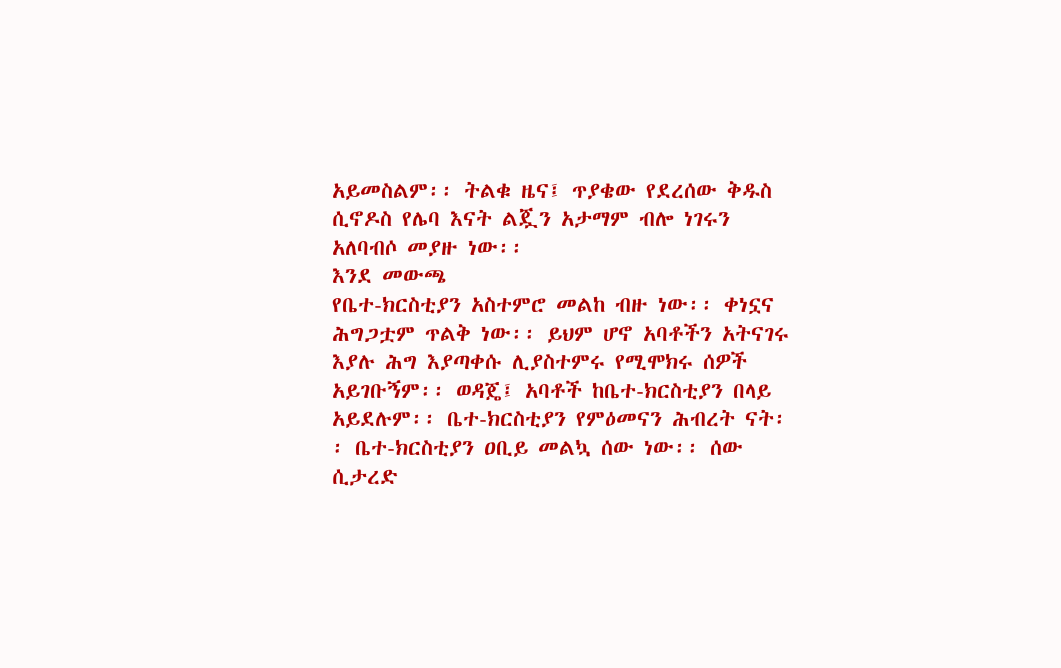አይመስልም፡፡ ትልቁ ዜና፤ ጥያቄው የደረሰው ቅዱስ ሲኖዶስ የሌባ እናት ልጇን አታማም ብሎ ነገሩን አለባብሶ መያዙ ነው፡፡
እንደ መውጫ
የቤተ-ክርስቲያን አስተምሮ መልከ ብዙ ነው፡፡ ቀነኗና ሕግጋቷም ጥልቅ ነው፡፡ ይህም ሆኖ አባቶችን አትናገሩ እያሉ ሕግ እያጣቀሱ ሊያስተምሩ የሚሞክሩ ሰዎች አይገቡኝም፡፡ ወዳጄ፤ አባቶች ከቤተ-ክርስቲያን በላይ አይደሉም፡፡ ቤተ-ክርስቲያን የምዕመናን ሕብረት ናት፡፡ ቤተ-ክርስቲያን ዐቢይ መልኳ ሰው ነው፡፡ ሰው ሲታረድ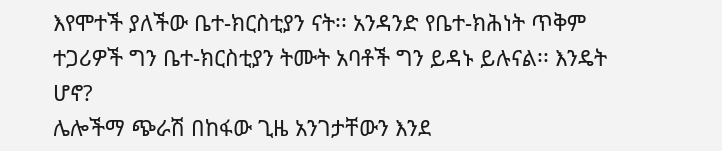እየሞተች ያለችው ቤተ-ክርስቲያን ናት፡፡ አንዳንድ የቤተ-ክሕነት ጥቅም ተጋሪዎች ግን ቤተ-ክርስቲያን ትሙት አባቶች ግን ይዳኑ ይሉናል፡፡ እንዴት ሆኖ?
ሌሎችማ ጭራሽ በከፋው ጊዜ አንገታቸውን እንደ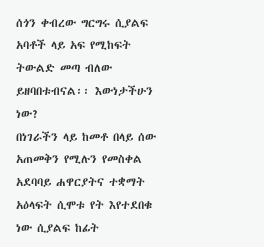ሰጎን ቀብረው ግርግሩ ሲያልፍ አባቶች ላይ አፍ የሚከፍት ትውልድ መጣ ብለው ይዘባበቱብናል፡፡ እውነታችሁን ነው?
በነገራችን ላይ ከመቶ በላይ ሰው አጠመቅን የሚሉን የመስቀል አደባባይ ሐዋርያትና ተቋማት አዕላፍት ሲሞቱ የት እየተደበቁ ነው ሲያልፍ ከፊት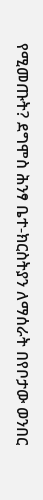የሚመጡት? ደግሞስ ሕንፃ ቤተ-ክርስትያን ለማሰራት በየቦታው ወንበር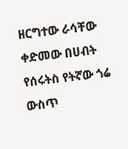ዘርግተው ራሳቸው ቀድመው በሀብት የሰሩትስ የትኛው ጎሬ ውስጥ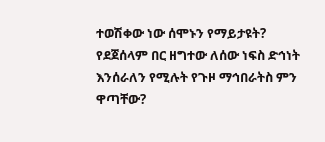ተወሽቀው ነው ሰሞኑን የማይታዩት? የደጀሰላም በር ዘግተው ለሰው ነፍስ ድኅነት እንሰራለን የሚሉት የጉዞ ማኅበራትስ ምን ዋጣቸው?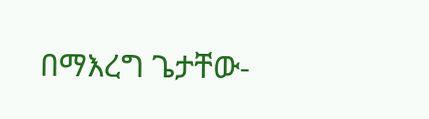በማእረግ ጌታቸው-